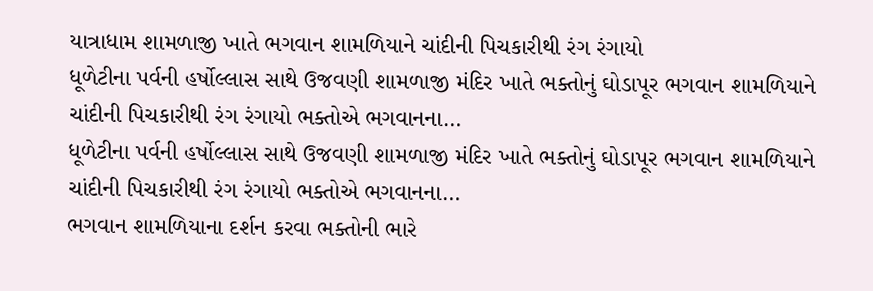યાત્રાધામ શામળાજી ખાતે ભગવાન શામળિયાને ચાંદીની પિચકારીથી રંગ રંગાયો
ધૂળેટીના પર્વની હર્ષોલ્લાસ સાથે ઉજવણી શામળાજી મંદિર ખાતે ભક્તોનું ઘોડાપૂર ભગવાન શામળિયાને ચાંદીની પિચકારીથી રંગ રંગાયો ભક્તોએ ભગવાનના…
ધૂળેટીના પર્વની હર્ષોલ્લાસ સાથે ઉજવણી શામળાજી મંદિર ખાતે ભક્તોનું ઘોડાપૂર ભગવાન શામળિયાને ચાંદીની પિચકારીથી રંગ રંગાયો ભક્તોએ ભગવાનના…
ભગવાન શામળિયાના દર્શન કરવા ભક્તોની ભારે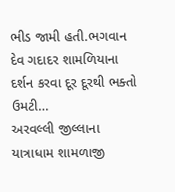ભીડ જામી હતી.ભગવાન દેવ ગદાદર શામળિયાના દર્શન કરવા દૂર દૂરથી ભક્તો ઉમટી…
અરવલ્લી જીલ્લાના યાત્રાધામ શામળાજી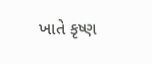ખાતે કૃષ્ણ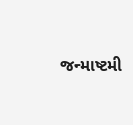જન્માષ્ટમી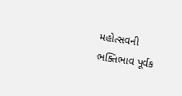મહોત્સવની ભક્તિભાવ પૂર્વક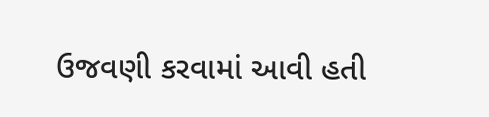ઉજવણી કરવામાં આવી હતી